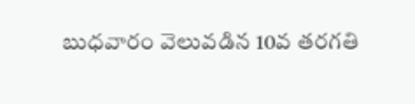బుధవారం వెలువడిన 10వ తరగతి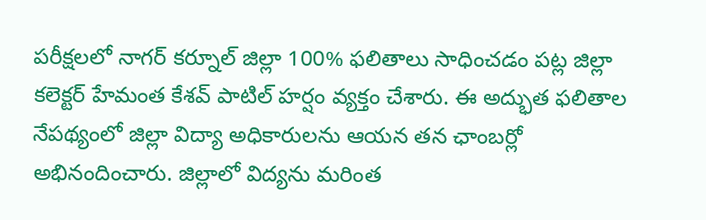పరీక్షలలో నాగర్ కర్నూల్ జిల్లా 100% ఫలితాలు సాధించడం పట్ల జిల్లా కలెక్టర్ హేమంత కేశవ్ పాటిల్ హర్షం వ్యక్తం చేశారు. ఈ అద్భుత ఫలితాల నేపథ్యంలో జిల్లా విద్యా అధికారులను ఆయన తన ఛాంబర్లో అభినందించారు. జిల్లాలో విద్యను మరింత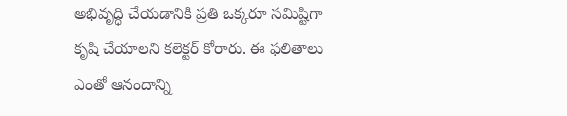అభివృద్ధి చేయడానికి ప్రతి ఒక్కరూ సమిష్టిగా కృషి చేయాలని కలెక్టర్ కోరారు. ఈ ఫలితాలు ఎంతో ఆనందాన్ని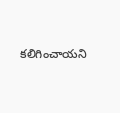కలిగించాయని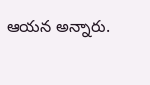ఆయన అన్నారు.